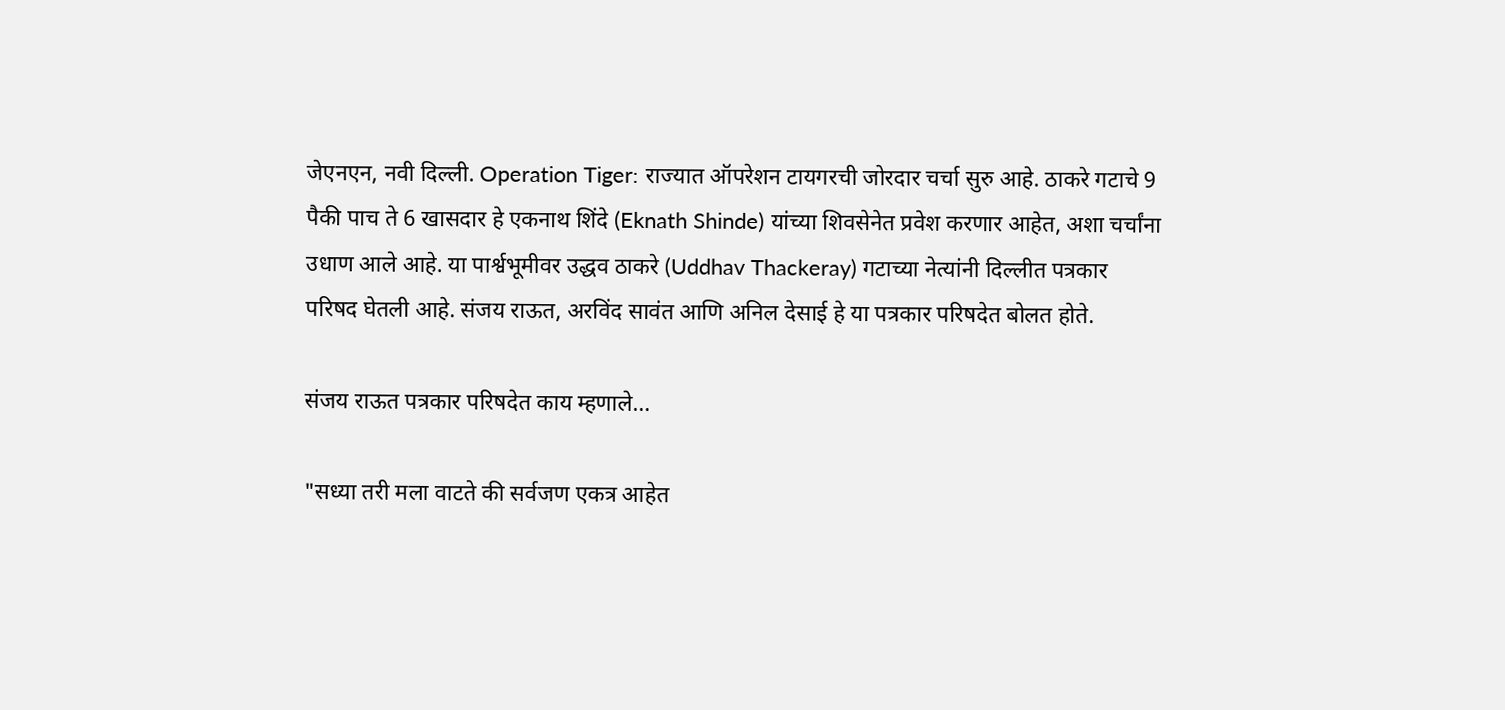जेएनएन, नवी दिल्ली. Operation Tiger: राज्यात ऑपरेशन टायगरची जोरदार चर्चा सुरु आहे. ठाकरे गटाचे 9 पैकी पाच ते 6 खासदार हे एकनाथ शिंदे (Eknath Shinde) यांच्या शिवसेनेत प्रवेश करणार आहेत, अशा चर्चांना उधाण आले आहे. या पार्श्वभूमीवर उद्धव ठाकरे (Uddhav Thackeray) गटाच्या नेत्यांनी दिल्लीत पत्रकार परिषद घेतली आहे. संजय राऊत, अरविंद सावंत आणि अनिल देसाई हे या पत्रकार परिषदेत बोलत होते.

संजय राऊत पत्रकार परिषदेत काय म्हणाले…

"सध्या तरी मला वाटते की सर्वजण एकत्र आहेत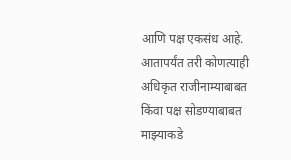आणि पक्ष एकसंध आहे. आतापर्यंत तरी कोणत्याही अधिकृत राजीनाम्याबाबत किंवा पक्ष सोडण्याबाबत माझ्याकडे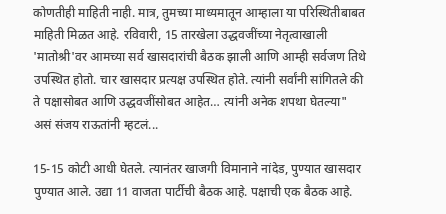कोणतीही माहिती नाही. मात्र, तुमच्या माध्यमातून आम्हाला या परिस्थितीबाबत माहिती मिळत आहे. रविवारी, 15 तारखेला उद्धवजींच्या नेतृत्वाखाली 'मातोश्री'वर आमच्या सर्व खासदारांची बैठक झाली आणि आम्ही सर्वजण तिथे उपस्थित होतो. चार खासदार प्रत्यक्ष उपस्थित होते. त्यांनी सर्वांनी सांगितले की ते पक्षासोबत आणि उद्धवजींसोबत आहेत… त्यांनी अनेक शपथा घेतल्या" असं संजय राऊतांनी म्हटलं...

15-15 कोटी आधी घेतले. त्यानंतर खाजगी विमानाने नांदेड, पुण्यात खासदार पुण्यात आले. उद्या 11 वाजता पार्टीची बैठक आहे. पक्षाची एक बैठक आहे.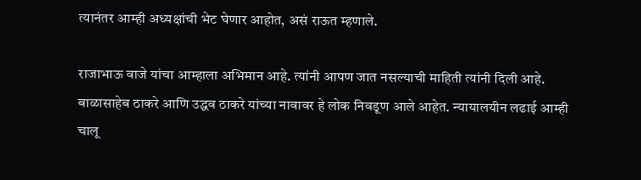त्यानंतर आम्ही अध्यक्षांची भेट घेणार आहोत, असं राऊत म्हणाले.

राजाभाऊ वाजे यांचा आम्हाला अभिमान आहे. त्यांनी आपण जात नसल्याची माहिती त्यांनी दिली आहे. बाळासाहेब ठाकरे आणि उद्धव ठाकरे यांच्या नावावर हे लोक निवडूण आले आहेत. न्यायालयीन लढाई आम्ही चालू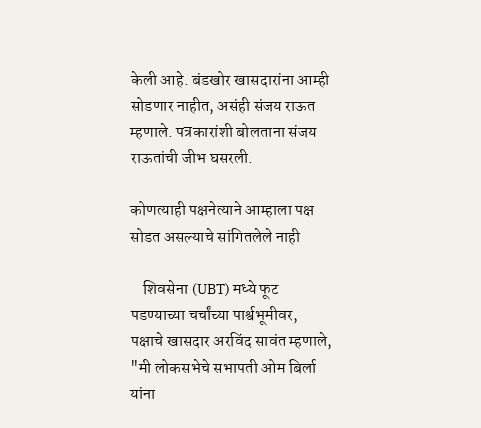केली आहे. बंडखोर खासदारांना आम्ही सोडणार नाहीत, असंही संजय राऊत म्हणाले. पत्रकारांशी बोलताना संजय राऊतांची जीभ घसरली.

कोणत्याही पक्षनेत्याने आम्हाला पक्ष सोडत असल्याचे सांगितलेले नाही

    शिवसेना (UBT) मध्ये फूट पडण्याच्या चर्चांच्या पार्श्वभूमीवर, पक्षाचे खासदार अरविंद सावंत म्हणाले, "मी लोकसभेचे सभापती ओम बिर्ला यांना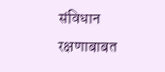संविधान रक्षणाबाबत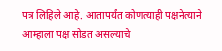पत्र लिहिले आहे. आतापर्यंत कोणत्याही पक्षनेत्याने आम्हाला पक्ष सोडत असल्याचे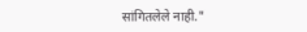सांगितलेले नाही."